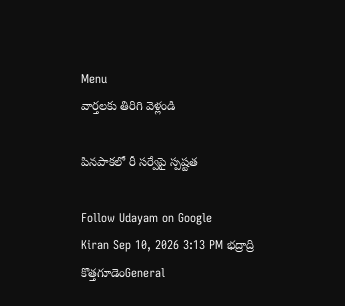Menu
వార్తలకు తిరిగి వెళ్లండి

పినపాకలో రీ సర్వేపై స్పష్టత

Follow Udayam on Google
Kiran Sep 10, 2026 3:13 PM భద్రాద్రి కొత్తగూడెంGeneral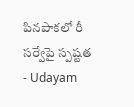పినపాకలో రీ సర్వేపై స్పష్టత - Udayam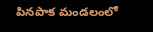పినపాక మండలంలో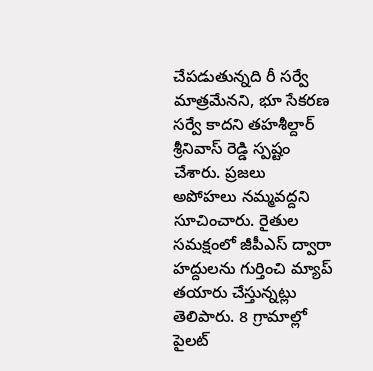చేపడుతున్నది రీ సర్వే మాత్రమేనని, భూ సేకరణ సర్వే కాదని తహశీల్దార్ శ్రీనివాస్ రెడ్డి స్పష్టం చేశారు. ప్రజలు అపోహలు నమ్మవద్దని సూచించారు. రైతుల సమక్షంలో జీపీఎస్ ద్వారా హద్దులను గుర్తించి మ్యాప్ తయారు చేస్తున్నట్లు తెలిపారు. 8 గ్రామాల్లో పైలట్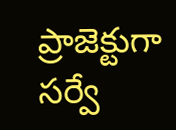ప్రాజెక్టుగా సర్వే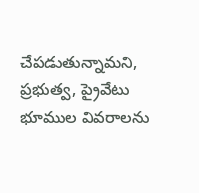చేపడుతున్నామని, ప్రభుత్వ, ప్రైవేటు భూముల వివరాలను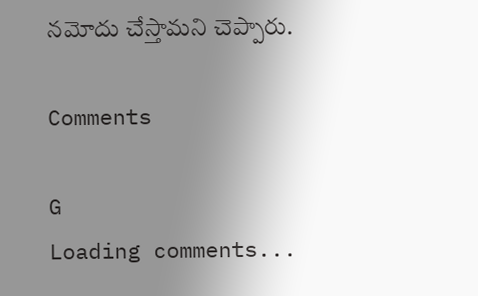నమోదు చేస్తామని చెప్పారు.

Comments

G
Loading comments...